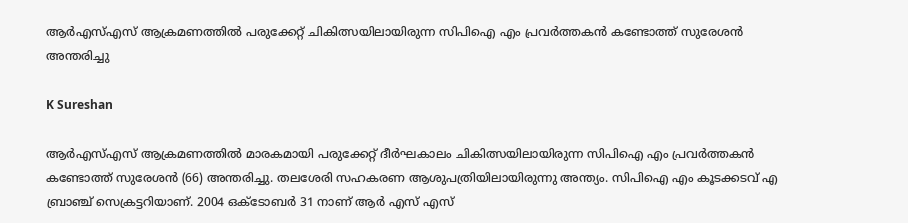ആർഎസ്എസ് ആക്രമണത്തിൽ പരുക്കേറ്റ് ചികിത്സയിലായിരുന്ന സിപിഐ എം പ്രവർത്തകൻ കണ്ടോത്ത് സുരേശൻ അന്തരിച്ചു

K Sureshan

ആർഎസ്എസ് ആക്രമണത്തിൽ മാരകമായി പരുക്കേറ്റ് ദീർഘകാലം ചികിത്സയിലായിരുന്ന സിപിഐ എം പ്രവർത്തകൻ കണ്ടോത്ത് സുരേശൻ (66) അന്തരിച്ചു. തലശേരി സഹകരണ ആശുപത്രിയിലായിരുന്നു അന്ത്യം. സിപിഐ എം കൂടക്കടവ്‌ എ ബ്രാഞ്ച്‌ സെക്രട്ടറിയാണ്‌. 2004 ഒക്ടോബർ 31 നാണ് ആർ എസ് എസ്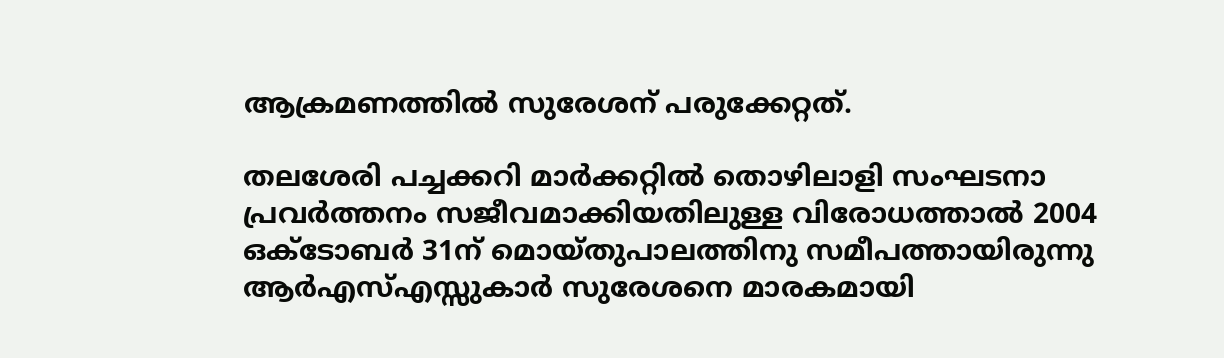ആക്രമണത്തിൽ സുരേശന് പരുക്കേറ്റത്.

തലശേരി പച്ചക്കറി മാർക്കറ്റിൽ തൊഴിലാളി സംഘടനാ പ്രവർത്തനം സജീവമാക്കിയതിലുള്ള വിരോധത്താൽ 2004 ഒക്ടോബർ 31ന് മൊയ്തുപാലത്തിനു സമീപത്തായിരുന്നു ആർഎസ്‌എസ്സുകാർ സുരേശനെ മാരകമായി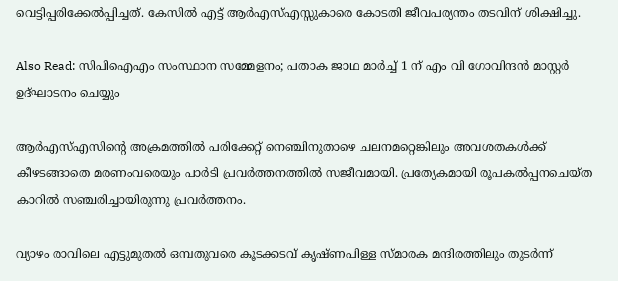വെട്ടിപ്പരിക്കേൽപ്പിച്ചത്‌. കേസിൽ എട്ട്‌ ആർഎസ്എസ്സുകാരെ കോടതി ജീവപര്യന്തം തടവിന്‌ ശിക്ഷിച്ചു.

Also Read: സിപിഐഎം സംസ്ഥാന സമ്മേളനം; പതാക ജാഥ മാർച്ച് 1 ന് എം വി ഗോവിന്ദൻ മാസ്റ്റർ ഉദ്‌ഘാടനം ചെയ്യും

ആർഎസ്എസിന്റെ അക്രമത്തിൽ പരിക്കേറ്റ് നെഞ്ചിനുതാഴെ ചലനമറ്റെങ്കിലും അവശതകൾക്ക് കീഴടങ്ങാതെ മരണംവരെയും പാർടി പ്രവർത്തനത്തിൽ സജീവമായി. പ്രത്യേകമായി രൂപകൽപ്പനചെയ്ത കാറിൽ സഞ്ചരിച്ചായിരുന്നു പ്രവർത്തനം.

വ്യാഴം രാവിലെ എട്ടുമുതൽ ഒമ്പതുവരെ കൂടക്കടവ് കൃഷ്ണപിള്ള സ്മാരക മന്ദിരത്തിലും തുടർന്ന്‌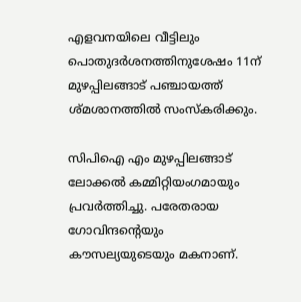എളവനയിലെ വീട്ടിലും പൊതുദർശനത്തിനുശേഷം 11ന്‌ മുഴപ്പിലങ്ങാട് പഞ്ചായത്ത് ശ്മശാനത്തിൽ സംസ്കരിക്കും.

സിപിഐ എം മുഴപ്പിലങ്ങാട് ലോക്കൽ കമ്മിറ്റിയംഗമായും പ്രവർത്തിച്ചു. പരേതരായ ഗോവിന്ദന്റെയും കൗസല്യയുടെയും മകനാണ്‌.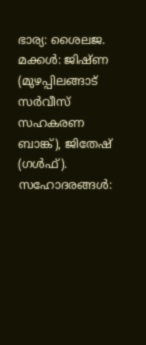ഭാര്യ: ശൈലജ. മക്കൾ: ജിഷ്ണ (മുഴപ്പിലങ്ങാട് സർവീസ് സഹകരണ ബാങ്ക്), ജിതേഷ് (ഗൾഫ്). സഹോദരങ്ങൾ: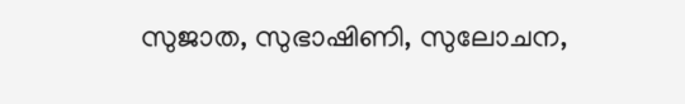സുജാത, സുഭാഷിണി, സുലോചന,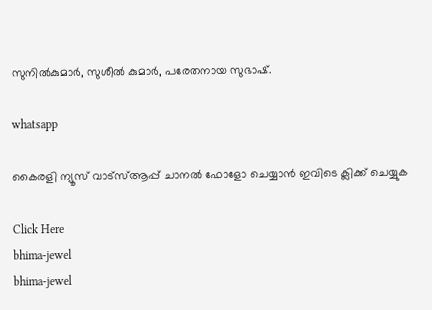സുനിൽകുമാർ, സുശീൽ കുമാർ, പരേതനായ സുഭാഷ്.

whatsapp

കൈരളി ന്യൂസ് വാട്‌സ്ആപ്പ് ചാനല്‍ ഫോളോ ചെയ്യാന്‍ ഇവിടെ ക്ലിക്ക് ചെയ്യുക

Click Here
bhima-jewel
bhima-jewel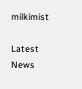milkimist

Latest News